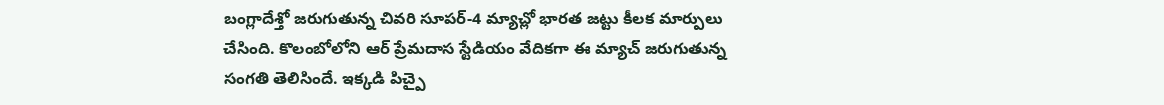బంగ్లాదేశ్తో జరుగుతున్న చివరి సూపర్-4 మ్యాచ్లో భారత జట్టు కీలక మార్పులు చేసింది. కొలంబోలోని ఆర్ ప్రేమదాస స్టేడియం వేదికగా ఈ మ్యాచ్ జరుగుతున్న సంగతి తెలిసిందే. ఇక్కడి పిచ్పై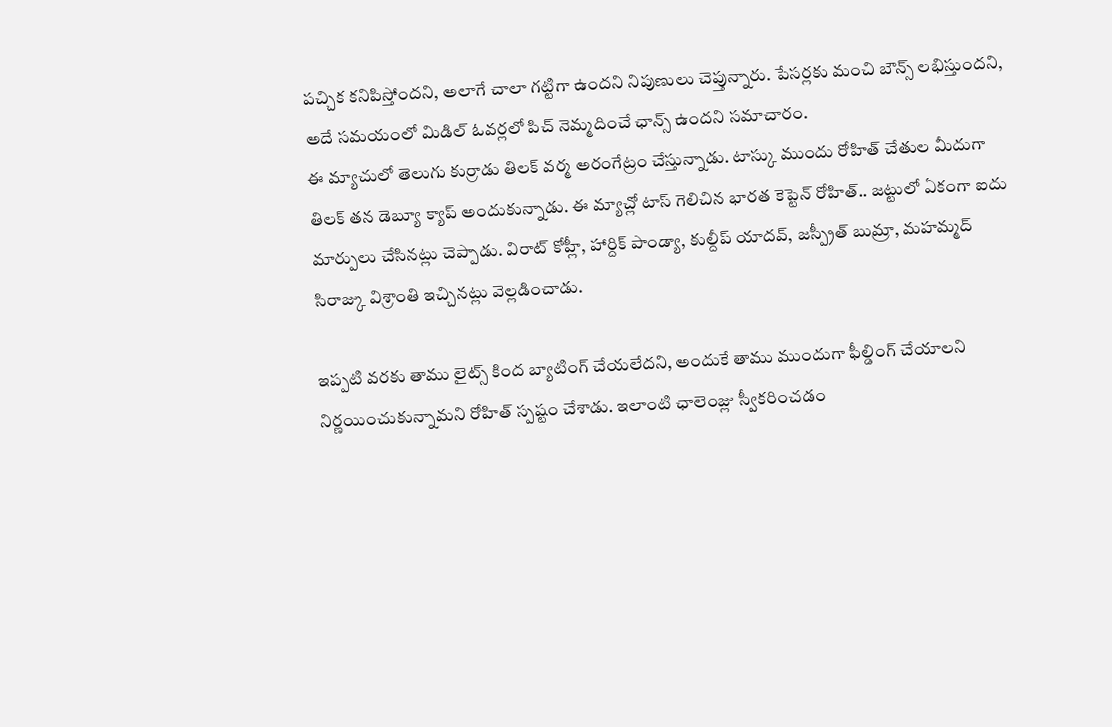పచ్చిక కనిపిస్తోందని, అలాగే చాలా గట్టిగా ఉందని నిపుణులు చెప్తున్నారు. పేసర్లకు మంచి బౌన్స్ లభిస్తుందని, అదే సమయంలో మిడిల్ ఓవర్లలో పిచ్ నెమ్మదించే ఛాన్స్ ఉందని సమాచారం.
ఈ మ్యాచులో తెలుగు కుర్రాడు తిలక్ వర్మ అరంగేట్రం చేస్తున్నాడు. టాస్కు ముందు రోహిత్ చేతుల మీదుగా తిలక్ తన డెబ్యూ క్యాప్ అందుకున్నాడు. ఈ మ్యాచ్లో టాస్ గెలిచిన భారత కెప్టెన్ రోహిత్.. జట్టులో ఏకంగా ఐదు మార్పులు చేసినట్లు చెప్పాడు. విరాట్ కోహ్లీ, హార్దిక్ పాండ్యా, కుల్దీప్ యాదవ్, జస్ప్రీత్ బుమ్రా, మహమ్మద్ సిరాజ్కు విశ్రాంతి ఇచ్చినట్లు వెల్లడించాడు.

ఇప్పటి వరకు తాము లైట్స్ కింద బ్యాటింగ్ చేయలేదని, అందుకే తాము ముందుగా ఫీల్డింగ్ చేయాలని నిర్ణయించుకున్నామని రోహిత్ స్పష్టం చేశాడు. ఇలాంటి ఛాలెంజ్లు స్వీకరించడం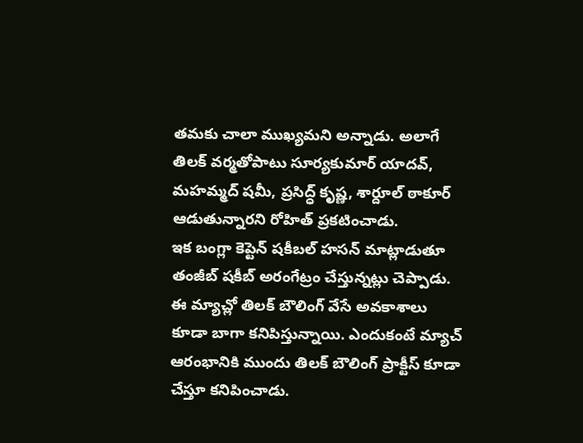తమకు చాలా ముఖ్యమని అన్నాడు. అలాగే తిలక్ వర్మతోపాటు సూర్యకుమార్ యాదవ్, మహమ్మద్ షమీ, ప్రసిద్ధ్ కృష్ణ, శార్దూల్ ఠాకూర్ ఆడుతున్నారని రోహిత్ ప్రకటించాడు.
ఇక బంగ్లా కెప్టెన్ షకీబల్ హసన్ మాట్లాడుతూ తంజీబ్ షకీబ్ అరంగేట్రం చేస్తున్నట్లు చెప్పాడు. ఈ మ్యాచ్లో తిలక్ బౌలింగ్ వేసే అవకాశాలు కూడా బాగా కనిపిస్తున్నాయి. ఎందుకంటే మ్యాచ్ ఆరంభానికి ముందు తిలక్ బౌలింగ్ ప్రాక్టీస్ కూడా చేస్తూ కనిపించాడు.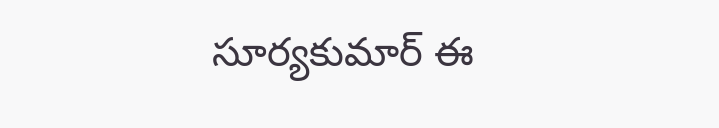సూర్యకుమార్ ఈ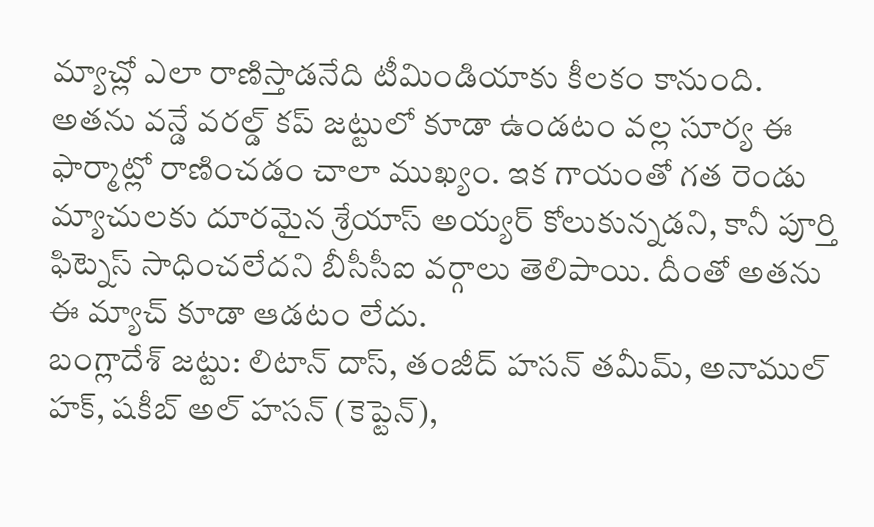మ్యాచ్లో ఎలా రాణిస్తాడనేది టీమిండియాకు కీలకం కానుంది.
అతను వన్డే వరల్డ్ కప్ జట్టులో కూడా ఉండటం వల్ల సూర్య ఈ ఫార్మాట్లో రాణించడం చాలా ముఖ్యం. ఇక గాయంతో గత రెండు మ్యాచులకు దూరమైన శ్రేయాస్ అయ్యర్ కోలుకున్నడని, కానీ పూర్తి ఫిట్నెస్ సాధించలేదని బీసీసీఐ వర్గాలు తెలిపాయి. దీంతో అతను ఈ మ్యాచ్ కూడా ఆడటం లేదు.
బంగ్లాదేశ్ జట్టు: లిటాన్ దాస్, తంజీద్ హసన్ తమీమ్, అనాముల్ హక్, షకీబ్ అల్ హసన్ (కెప్టెన్),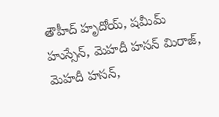తౌహీద్ హృదోయ్, షమీమ్ హుస్సేన్, మెహదీ హసన్ మిరాజ్, మెహదీ హసన్,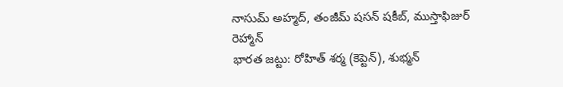నాసుమ్ అహ్మద్, తంజీమ్ షసన్ షకీబ్, ముస్తాఫిజుర్ రెహ్మాన్
భారత జట్టు: రోహిత్ శర్మ (కెప్టెన్), శుభ్మన్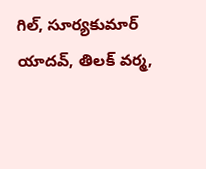గిల్, సూర్యకుమార్ యాదవ్, తిలక్ వర్మ,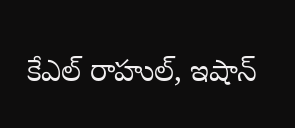కేఎల్ రాహుల్, ఇషాన్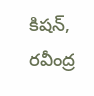కిషన్, రవీంద్ర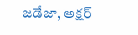జడేజా, అక్షర్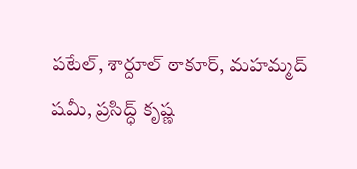పటేల్, శార్దూల్ ఠాకూర్, మహమ్మద్ షమీ, ప్రసిద్ధ్ కృష్ణ